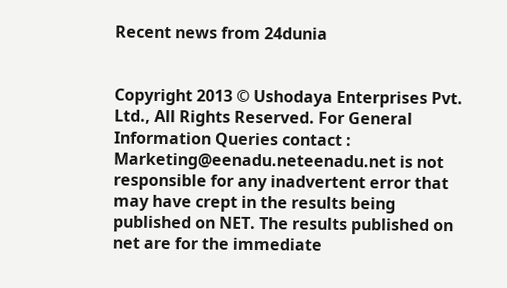Recent news from 24dunia


Copyright 2013 © Ushodaya Enterprises Pvt. Ltd., All Rights Reserved. For General Information Queries contact : Marketing@eenadu.neteenadu.net is not responsible for any inadvertent error that may have crept in the results being published on NET. The results published on net are for the immediate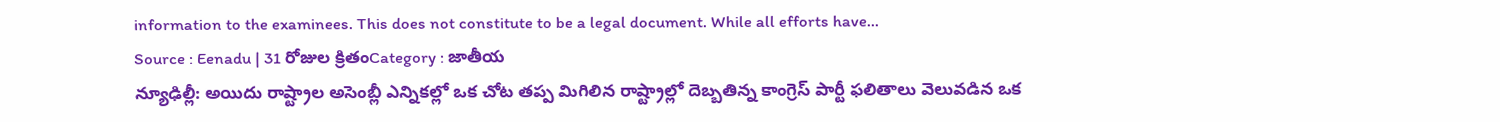information to the examinees. This does not constitute to be a legal document. While all efforts have...
Source : Eenadu | 31 రోజుల క్రితంCategory : జాతీయ
న్యూఢిల్లీ: అయిదు రాష్ట్రాల అసెంబ్లీ ఎన్నికల్లో ఒక చోట తప్ప మిగిలిన రాష్ట్రాల్లో దెబ్బతిన్న కాంగ్రెస్ పార్టీ ఫలితాలు వెలువడిన ఒక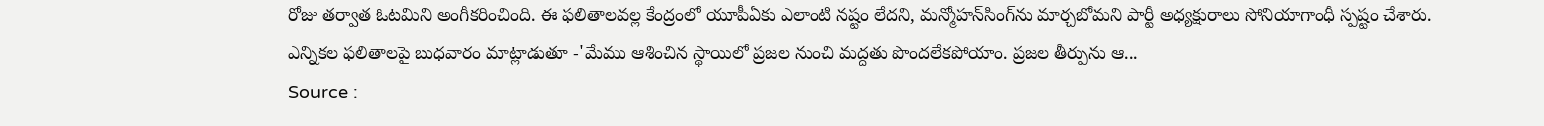రోజు తర్వాత ఓటమిని అంగీకరించింది. ఈ ఫలితాలవల్ల కేంద్రంలో యూపీఏకు ఎలాంటి నష్టం లేదని, మన్మోహన్‌సింగ్‌ను మార్చబోమని పార్టీ అధ్యక్షురాలు సోనియాగాంధీ స్పష్టం చేశారు. ఎన్నికల ఫలితాలపై బుధవారం మాట్లాడుతూ -'మేము ఆశించిన స్థాయిలో ప్రజల నుంచి మద్దతు పొందలేకపోయాం. ప్రజల తీర్పును ఆ...
Source :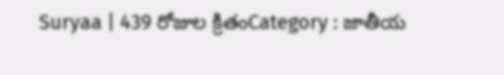Suryaa | 439 రోజుల క్రితంCategory : జాతీయ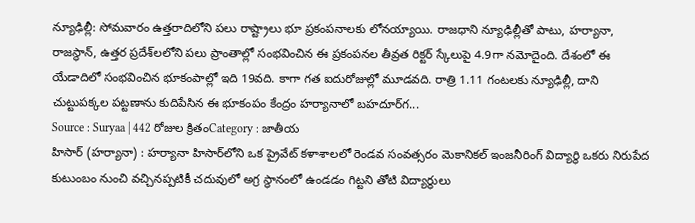న్యూఢిల్లీ: సోమవారం ఉత్తరాదిలోని పలు రాష్ట్రాలు భూ ప్రకంపనాలకు లోనయ్యాయి. రాజధాని న్యూఢిల్లీతో పాటు, హర్యానా, రాజస్థాన్‌, ఉత్తర ప్రదేశ్‌లలోని పలు ప్రాంతాల్లో సంభవించిన ఈ ప్రకంపనల తీవ్రత రిక్టర్‌ స్కేలుపై 4.9గా నమోదైంది. దేశంలో ఈ యేడాదిలో సంభవించిన భూకంపాల్లో ఇది 19వది. కాగా గత ఐదురోజుల్లో మూడవది. రాత్రి 1.11 గంటలకు న్యూఢిల్లీ, దాని చుట్టుపక్కల పట్టణాను కుదిపేసిన ఈ భూకంపం కేంద్రం హర్యానాలో బహదూర్‌గ...
Source : Suryaa | 442 రోజుల క్రితంCategory : జాతీయ
హిసార్ (హర్యానా) : హర్యానా హిసార్‌లోని ఒక ప్రైవేట్ కళాశాలలో రెండవ సంవత్సరం మెకానికల్ ఇంజనీరింగ్ విద్యార్థి ఒకరు నిరుపేద కుటుంబం నుంచి వచ్చినప్పటికీ చదువులో అగ్ర స్థానంలో ఉండడం గిట్టని తోటి విద్యార్థులు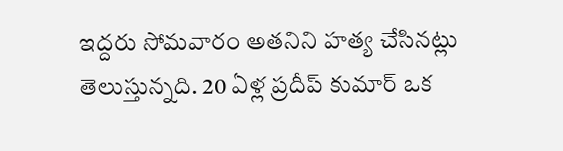ఇద్దరు సోమవారం అతనిని హత్య చేసినట్లు తెలుస్తున్నది. 20 ఏళ్ల ప్రదీప్ కుమార్ ఒక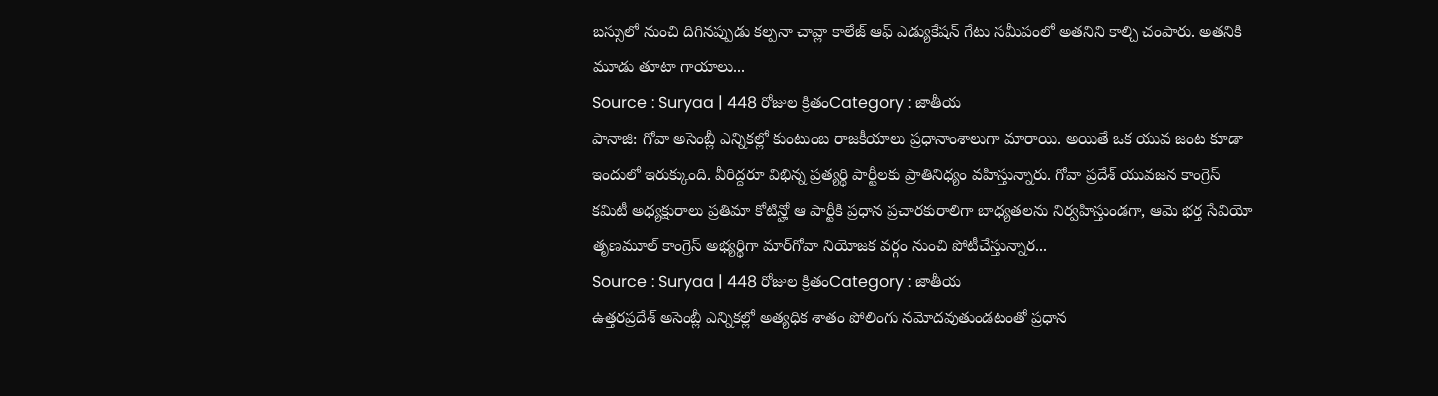బస్సులో నుంచి దిగినప్పుడు కల్పనా చావ్లా కాలేజ్ ఆఫ్ ఎడ్యుకేషన్ గేటు సమీపంలో అతనిని కాల్చి చంపారు. అతనికి మూడు తూటా గాయాలు...
Source : Suryaa | 448 రోజుల క్రితంCategory : జాతీయ
పానాజి: గోవా అసెంబ్లీ ఎన్నికల్లో కుంటుంబ రాజకీయాలు ప్రధానాంశాలుగా మారాయి. అయితే ఒక యువ జంట కూడా ఇందులో ఇరుక్కుంది. వీరిద్దరూ విభిన్న ప్రత్యర్థి పార్టీలకు ప్రాతినిధ్యం వహిస్తున్నారు. గోవా ప్రదేశ్‌ యువజన కాంగ్రెస్‌ కమిటీ అధ్యక్షురాలు ప్రతిమా కోటిన్హో ఆ పార్టీకి ప్రధాన ప్రచారకురాలిగా బాధ్యతలను నిర్వహిస్తుండగా, ఆమె భర్త సేవియో తృణమూల్‌ కాంగ్రెస్‌ అభ్యర్థిగా మార్‌గోవా నియోజక వర్గం నుంచి పోటీచేస్తున్నార...
Source : Suryaa | 448 రోజుల క్రితంCategory : జాతీయ
ఉత్తరప్రదేశ్‌ అసెంబ్లీ ఎన్నికల్లో అత్యధిక శాతం పోలింగు నమోదవుతుండటంతో ప్రధాన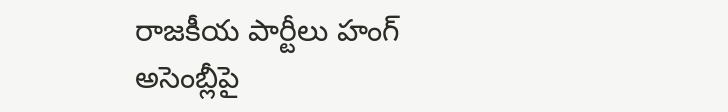రాజకీయ పార్టీలు హంగ్‌ అసెంబ్లీపై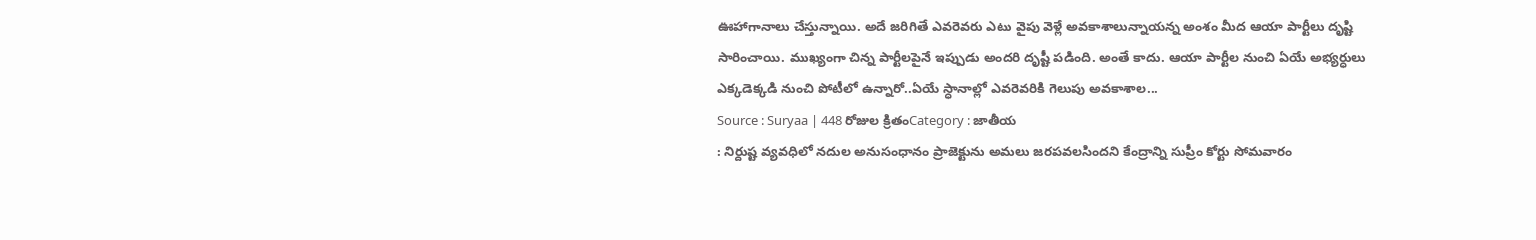ఊహాగానాలు చేస్తున్నాయి. అదే జరిగితే ఎవరెవరు ఎటు వైపు వెళ్లే అవకాశాలున్నాయన్న అంశం మీద ఆయా పార్టీలు దృష్టి సారించాయి. ముఖ్యంగా చిన్న పార్టీలపైనే ఇప్పుడు అందరి దృష్టీ పడింది. అంతే కాదు. ఆయా పార్టీల నుంచి ఏయే అభ్యర్ధులు ఎక్కడెక్కడి నుంచి పోటీలో ఉన్నారో..ఏయే స్ధానాల్లో ఎవరెవరికి గెలుపు అవకాశాల...
Source : Suryaa | 448 రోజుల క్రితంCategory : జాతీయ
: నిర్దుష్ట వ్యవధిలో నదుల అనుసంధానం ప్రాజెక్టును అమలు జరపవలసిందని కేంద్రాన్ని సుప్రీం కోర్టు సోమవారం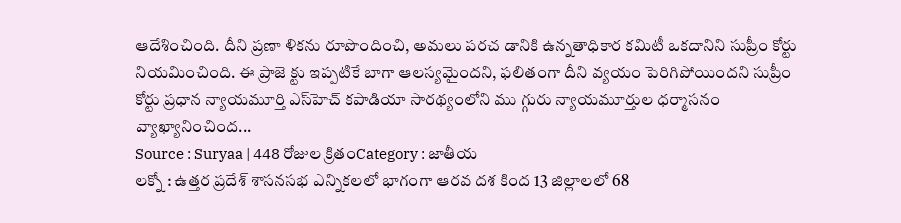ఆదేశించింది. దీని ప్రణా ళికను రూపొందించి, అమలు పరచ డానికి ఉన్నతాధికార కమిటీ ఒకదానిని సుప్రీం కోర్టు నియమించింది. ఈ ప్రాజె క్టు ఇప్పటికే బాగా ఆలస్యమైందని, ఫలితంగా దీని వ్యయం పెరిగిపోయిందని సుప్రీం కోర్టు ప్రధాన న్యాయమూర్తి ఎస్‌హెచ్‌ కపాడియా సారథ్యంలోని ము గ్గురు న్యాయమూర్తుల ధర్మాసనం వ్యాఖ్యానించింద...
Source : Suryaa | 448 రోజుల క్రితంCategory : జాతీయ
లక్నో : ఉత్తర ప్రదేశ్‌ శాసనసభ ఎన్నికలలో భాగంగా ఆరవ దశ కింద 13 జిల్లాలలో 68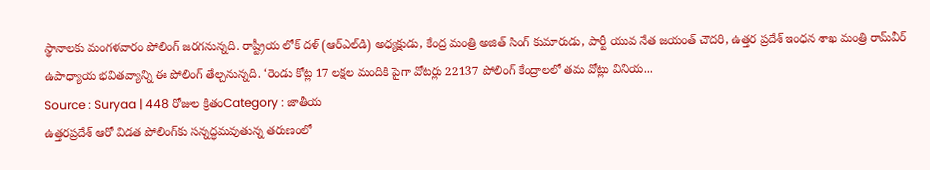స్థానాలకు మంగళవారం పోలింగ్‌ జరగనున్నది. రాష్ట్రీయ లోక్‌ దళ్‌ (ఆర్‌ఎల్‌డి) అధ్యక్షుడు, కేంద్ర మంత్రి అజిత్‌ సింగ్‌ కుమారుడు, పార్టీ యువ నేత జయంత్‌ చౌదరి, ఉత్తర ప్రదేశ్‌ ఇంధన శాఖ మంత్రి రామ్‌వీర్‌ ఉపాధ్యాయ భవితవ్యాన్ని ఈ పోలింగ్‌ తేల్చనున్నది. ‘రెండు కోట్ల 17 లక్షల మందికి పైగా వోటర్లు 22137 పోలింగ్‌ కేంద్రాలలో తమ వోట్లు వినియ...
Source : Suryaa | 448 రోజుల క్రితంCategory : జాతీయ
ఉత్తరప్రదేశ్ ఆరో విడత పోలింగ్‌కు సన్నద్ధమవుతున్న తరుణంలో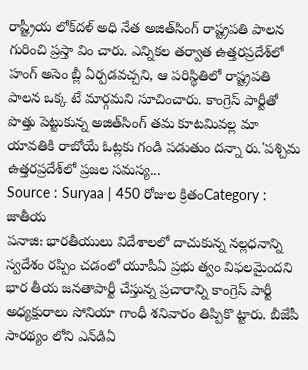రాష్ట్రీయ లోక్‌దళ్ అధి నేత అజిత్‌సింగ్ రాష్ట్రపతి పాలన గురించి ప్రస్తా విం చారు. ఎన్నికల తర్వాత ఉత్తరప్రదేశ్‌లో హంగ్ అసెం బ్లీ ఏర్పడవచ్చని, ఆ పరిస్థితిలో రాష్ట్రపతి పాలన ఒక్క టే మార్గమని సూచించారు. కాంగ్రెస్ పార్టీతో పొత్తు పెట్టుకున్న అజిత్‌సింగ్ తమ కూటమివల్ల మా యావతికి రాబోయే ఓట్లకు గండి పడుతుం దన్నా రు.'పశ్చిమ ఉత్తరప్రదేశ్‌లో ప్రజల సమస్య...
Source : Suryaa | 450 రోజుల క్రితంCategory : జాతీయ
పనాజి: భారతీయులు విదేశాలలో దాచుకున్న నల్లధనాన్ని స్వదేశం రప్పిం చడంలో యూపీఏ ప్రభు త్వం విఫలమైందని భార తీయ జనతాపార్టీ చేస్తున్న ప్రచారాన్ని కాంగ్రెస్ పార్టీ అధ్యక్షురాలు సోనియా గాంధీ శనివారం తిప్పికొ ట్టారు. బీజేపీ సారథ్యం లోని ఎన్‌డిఏ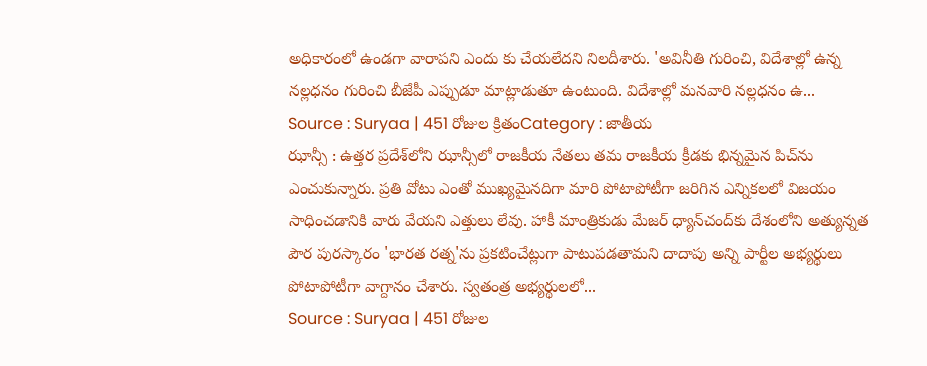అధికారంలో ఉండగా వారాపని ఎందు కు చేయలేదని నిలదీశారు. 'అవినీతి గురించి, విదేశాల్లో ఉన్న నల్లధనం గురించి బీజేపీ ఎప్పుడూ మాట్లాడుతూ ఉంటుంది. విదేశాల్లో మనవారి నల్లధనం ఉ...
Source : Suryaa | 451 రోజుల క్రితంCategory : జాతీయ
ఝాన్సీ : ఉత్తర ప్రదేశ్‌లోని ఝాన్సీలో రాజకీయ నేతలు తమ రాజకీయ క్రీడకు భిన్నమైన పిచ్‌ను ఎంచుకున్నారు. ప్రతి వోటు ఎంతో ముఖ్యమైనదిగా మారి పోటాపోటీగా జరిగిన ఎన్నికలలో విజయం సాధించడానికి వారు వేయని ఎత్తులు లేవు. హాకీ మాంత్రికుడు మేజర్ ధ్యాన్‌చంద్‌కు దేశంలోని అత్యున్నత పౌర పురస్కారం 'భారత రత్న'ను ప్రకటించేట్లుగా పాటుపడతామని దాదాపు అన్ని పార్టీల అభ్యర్థులు పోటాపోటీగా వాగ్దానం చేశారు. స్వతంత్ర అభ్యర్థులలో...
Source : Suryaa | 451 రోజుల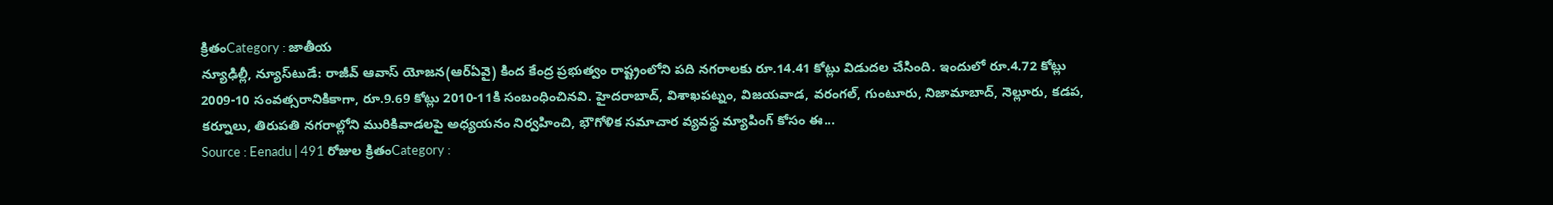క్రితంCategory : జాతీయ
న్యూఢిల్లీ, న్యూస్‌టుడే: రాజీవ్‌ ఆవాస్‌ యోజన(ఆర్‌ఏవై) కింద కేంద్ర ప్రభుత్వం రాష్ట్రంలోని పది నగరాలకు రూ.14.41 కోట్లు విడుదల చేసింది. ఇందులో రూ.4.72 కోట్లు 2009-10 సంవత్సరానికికాగా, రూ.9.69 కోట్లు 2010-11కి సంబంధించినవి. హైదరాబాద్‌, విశాఖపట్నం, విజయవాడ, వరంగల్‌, గుంటూరు, నిజామాబాద్‌, నెల్లూరు, కడప, కర్నూలు, తిరుపతి నగరాల్లోని మురికివాడలపై అధ్యయనం నిర్వహించి, భౌగోళిక సమాచార వ్యవస్థ మ్యాపింగ్‌ కోసం ఈ...
Source : Eenadu | 491 రోజుల క్రితంCategory :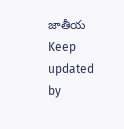జాతీయ
Keep updated by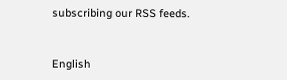subscribing our RSS feeds.


English